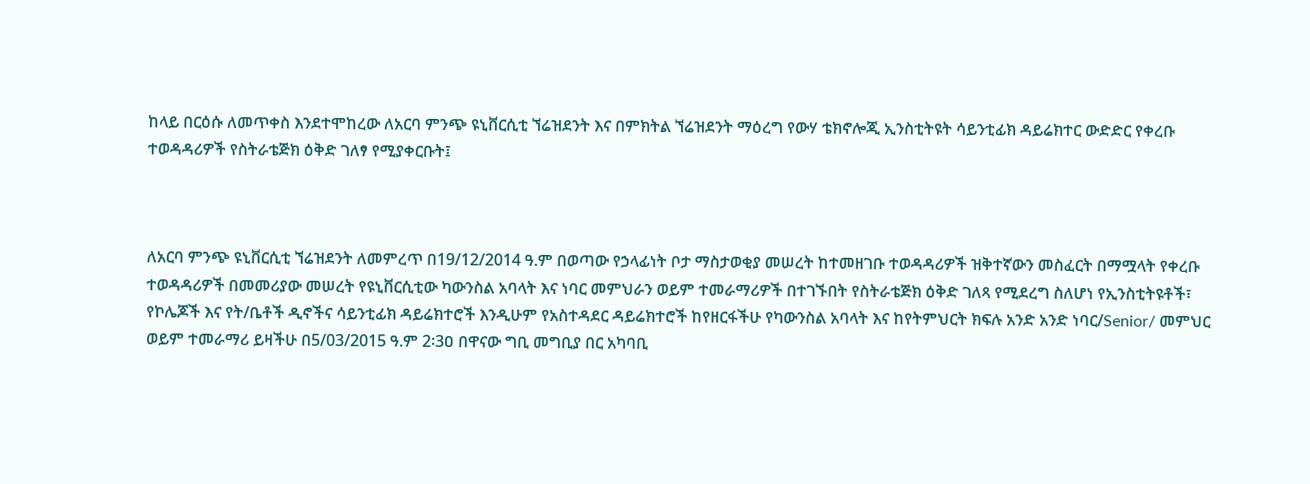ከላይ በርዕሱ ለመጥቀስ እንደተሞከረው ለአርባ ምንጭ ዩኒቨርሲቲ ኘሬዝደንት እና በምክትል ኘሬዝደንት ማዕረግ የውሃ ቴክኖሎጂ ኢንስቲትዩት ሳይንቲፊክ ዳይሬክተር ውድድር የቀረቡ ተወዳዳሪዎች የስትራቴጅክ ዕቅድ ገለፃ የሚያቀርቡት፤



ለአርባ ምንጭ ዩኒቨርሲቲ ኘሬዝደንት ለመምረጥ በ19/12/2014 ዓ.ም በወጣው የኃላፊነት ቦታ ማስታወቂያ መሠረት ከተመዘገቡ ተወዳዳሪዎች ዝቅተኛውን መስፈርት በማሟላት የቀረቡ ተወዳዳሪዎች በመመሪያው መሠረት የዩኒቨርሲቲው ካውንስል አባላት እና ነባር መምህራን ወይም ተመራማሪዎች በተገኙበት የስትራቴጅክ ዕቅድ ገለጻ የሚደረግ ስለሆነ የኢንስቲትዩቶች፣ የኮሌጆች እና የት/ቤቶች ዲኖችና ሳይንቲፊክ ዳይሬክተሮች እንዲሁም የአስተዳደር ዳይሬክተሮች ከየዘርፋችሁ የካውንስል አባላት እና ከየትምህርት ክፍሉ አንድ አንድ ነባር/Senior/ መምህር ወይም ተመራማሪ ይዛችሁ በ5/03/2015 ዓ.ም 2፡3ዐ በዋናው ግቢ መግቢያ በር አካባቢ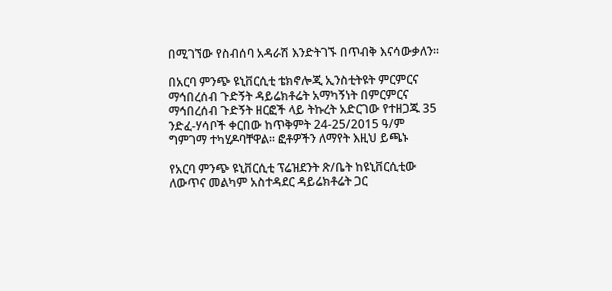በሚገኘው የስብሰባ አዳራሽ እንድትገኙ በጥብቅ እናሳውቃለን፡፡

በአርባ ምንጭ ዩኒቨርሲቲ ቴክኖሎጂ ኢንስቲትዩት ምርምርና ማኅበረሰብ ጉድኝት ዳይሬክቶሬት አማካኝነት በምርምርና ማኅበረሰብ ጉድኝት ዘርፎች ላይ ትኩረት አድርገው የተዘጋጁ 35 ንድፈ-ሃሳቦች ቀርበው ከጥቅምት 24-25/2015 ዓ/ም ግምገማ ተካሂዶባቸዋል፡፡ ፎቶዎችን ለማየት እዚህ ይጫኑ

የአርባ ምንጭ ዩኒቨርሲቲ ፕሬዝደንት ጽ/ቤት ከዩኒቨርሲቲው ለውጥና መልካም አስተዳደር ዳይሬክቶሬት ጋር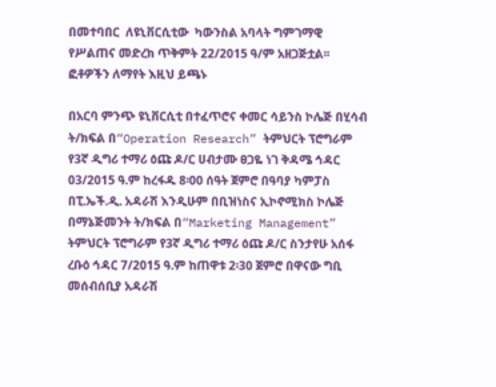በመተባበር  ለዩኒቨርሲቲው  ካውንስል አባላት ግምገማዊ የሥልጠና መድረክ ጥቅምት 22/2015 ዓ/ም አዘጋጅቷል፡፡ ፎቶዎችን ለማየት እዚህ ይጫኑ

በአርባ ምንጭ ዩኒቨርሲቲ በተፈጥሮና ቀመር ሳይንስ ኮሌጅ በሂሳብ ት/ክፍል በ“Operation Research” ትምህርት ፕሮግራም የ3ኛ ዲግሪ ተማሪ ዕጩ ዶ/ር ሀብታሙ ፀጋዬ ነገ ቅዳሜ ኅዳር 03/2015 ዓ.ም ከረፋዱ 8፡00 ሰዓት ጀምሮ በዓባያ ካምፓስ በፒ.ኤች.ዲ. አዳራሽ እንዲሁም በቢዝነስና ኢኮኖሚክስ ኮሌጅ በማኔጅመንት ት/ክፍል በ“Marketing Management” ትምህርት ፕሮግራም የ3ኛ ዲግሪ ተማሪ ዕጩ ዶ/ር ስንታየሁ አሰፋ  ረቡዕ ኅዳር 7/2015 ዓ.ም ከጠዋቱ 2፡30 ጀምሮ በዋናው ግቢ መሰብሰቢያ አዳራሽ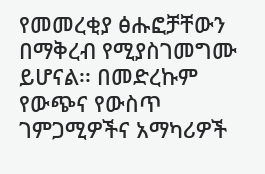የመመረቂያ ፅሑፎቻቸውን በማቅረብ የሚያስገመግሙ ይሆናል፡፡ በመድረኩም የውጭና የውስጥ ገምጋሚዎችና አማካሪዎች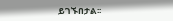ይገኙበታል፡፡